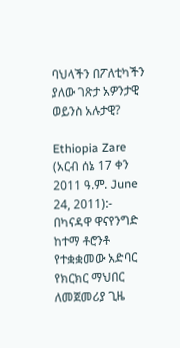ባህላችን በፖለቲካችን ያለው ገጽታ አዎንታዊ ወይንስ አሉታዊ?

Ethiopia Zare (አርብ ሰኔ 17 ቀን 2011 ዓ.ም. June 24, 2011):- በካናዳዋ ዋናየንግድ ከተማ ቶሮንቶ የተቋቋመው አድባር የክርክር ማህበር ለመጀመሪያ ጊዜ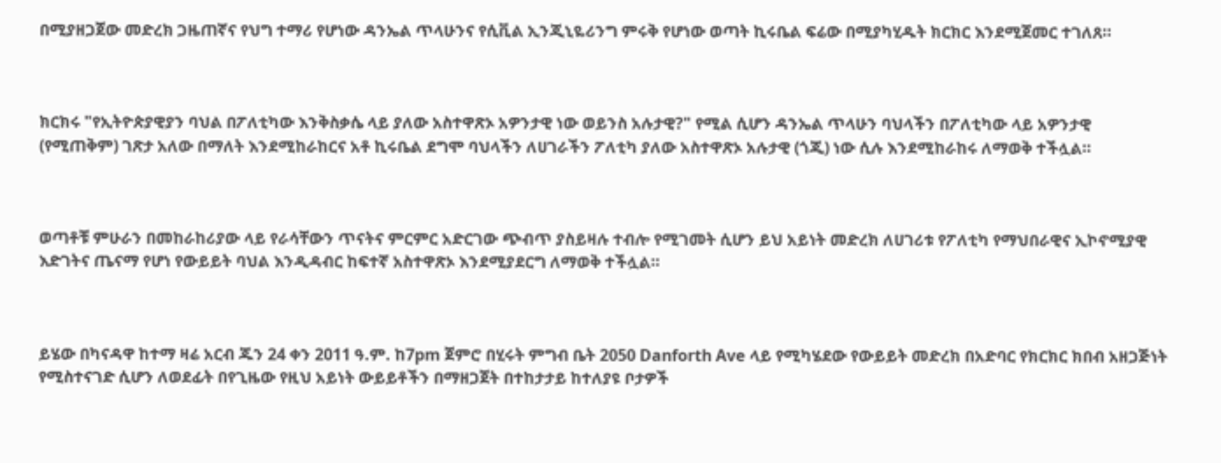በሚያዘጋጀው መድረክ ጋዜጠኛና የህግ ተማሪ የሆነው ዳንኤል ጥላሁንና የሲቪል ኢንጂኒዬሪንግ ምሩቅ የሆነው ወጣት ኪሩቤል ፍሬው በሚያካሂዱት ክርክር እንደሚጀመር ተገለጸ።



ክርክሩ "የኢትዮጵያዊያን ባህል በፖለቲካው እንቅስቃሴ ላይ ያለው አስተዋጽኦ አዎንታዊ ነው ወይንስ አሉታዊ?" የሚል ሲሆን ዳንኤል ጥላሁን ባህላችን በፖለቲካው ላይ አዎንታዊ (የሚጠቅም) ገጽታ አለው በማለት እንደሚከራከርና አቶ ኪሩቤል ደግሞ ባህላችን ለሀገራችን ፖለቲካ ያለው አስተዋጽኦ አሉታዊ (ጎጂ) ነው ሲሉ እንደሚከራከሩ ለማወቅ ተችሏል።



ወጣቶቹ ምሁራን በመከራከሪያው ላይ የራሳቸውን ጥናትና ምርምር አድርገው ጭብጥ ያስይዛሉ ተብሎ የሚገመት ሲሆን ይህ አይነት መድረክ ለሀገሪቱ የፖለቲካ የማህበራዊና ኢኮኖሚያዊ እድገትና ጤናማ የሆነ የውይይት ባህል እንዲዳብር ከፍተኛ አስተዋጽኦ እንደሚያደርግ ለማወቅ ተችሏል።



ይሄው በካናዳዋ ከተማ ዛሬ አርብ ጁን 24 ቀን 2011 ዓ.ም. ከ7pm ጀምሮ በሂሩት ምግብ ቤት 2050 Danforth Ave ላይ የሚካሄደው የውይይት መድረክ በአድባር የክርክር ክበብ አዘጋጅነት የሚስተናገድ ሲሆን ለወደፊት በየጊዜው የዚህ አይነት ውይይቶችን በማዘጋጀት በተከታታይ ከተለያዩ ቦታዎች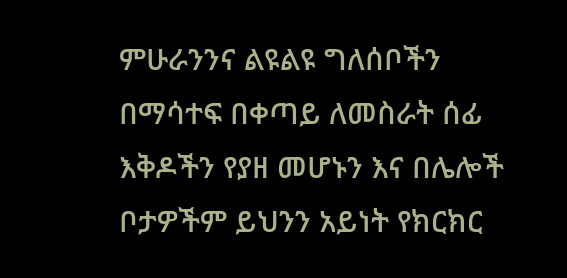ምሁራንንና ልዩልዩ ግለሰቦችን በማሳተፍ በቀጣይ ለመስራት ሰፊ እቅዶችን የያዘ መሆኑን እና በሌሎች ቦታዎችም ይህንን አይነት የክርክር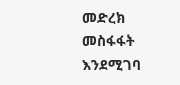መድረክ መስፋፋት እንደሚገባ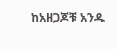ከአዘጋጆቹ አንዱ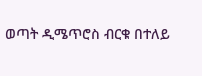ወጣት ዲሜጥሮስ ብርቁ በተለይ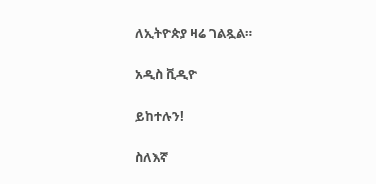ለኢትዮጵያ ዛሬ ገልጿል።

አዲስ ቪዲዮ

ይከተሉን!

ስለእኛ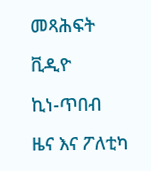መጻሕፍት

ቪዲዮ

ኪነ-ጥበብ

ዜና እና ፖለቲካ